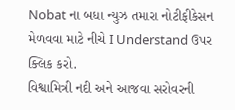Nobat ના બધા ન્યુઝ તમારા નોટીફીકેસન મેળવવા માટે નીચે I Understand ઉપર ક્લિક કરો.
વિશ્વામિત્રી નદી અને આજવા સરોવરની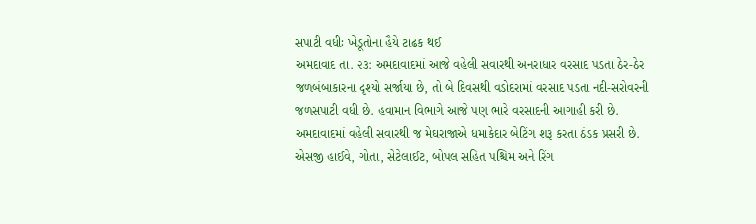સપાટી વધીઃ ખેડૂતોના હૈયે ટાઢક થઈ
અમદાવાદ તા. ૨૩: અમદાવાદમાં આજે વહેલી સવારથી અનરાધાર વરસાદ પડતા ઠેર-ઠેર જળબંબાકારના દૃશ્યો સર્જાયા છે, તો બે દિવસથી વડોદરામાં વરસાદ પડતા નદી-સરોવરની જળસપાટી વધી છે. હવામાન વિભાગે આજે પણ ભારે વરસાદની આગાહી કરી છે.
અમદાવાદમાં વહેલી સવારથી જ મેઘરાજાએ ધમાકેદાર બેટિંગ શરૂ કરતા ઠંડક પ્રસરી છે. એસજી હાઈવે, ગોતા, સેટેલાઈટ, બોપલ સહિત પશ્ચિમ અને રિંગ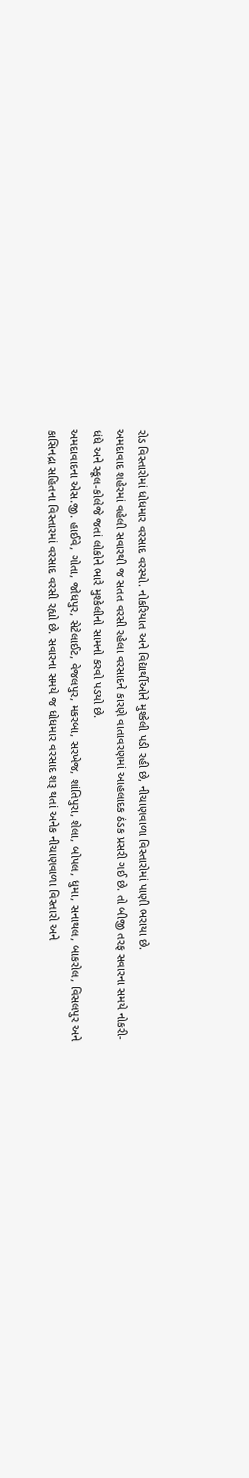રોડ વિસ્તારોમાં ધોધમાર વરસાદ વરસ્યો. નોકરિયાત અને વિદ્યાર્થીઓને મુશ્કેલી પડી રહી છે, નીચાણવાળા વિસ્તારોમાં પાણી ભરાયા છે.
અમદાવાદ શહેરમાં વહેલી સવારથી જ સતત વરસી રહેલા વરસાદને કારણે વાતાવરણમાં આહલાદક ઠંડક પ્રસરી ગઈ છે. તો બીજી તરફ સવારના સમયે નોકરી-ધંધે અને સ્કૂલ-કોલેજે જતાં લોકોને ભારે મુશ્કેલીનો સામનો કરવો પડયો છે.
અમદાવાદના એસ.જી. હાઈવે, ગોતા, જોધપુર, સેટેલાઈટ, વેજલપુર, મકરબા, સરખેજ, શાંતિપુરા, શેલા, બોપલ, ધુમા, સનાથલ, બાકરોલ, વિસલપુર અને કાસિનદ્રા સહિતના વિસ્તારમાં વરસાદ વરસી રહ્યો છે. સવારના સમયે જ ધોધમાર વરસાદ શરૂ થતાં અનેક નીચાણવાળા વિસ્તારો અને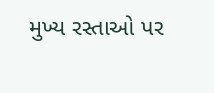મુખ્ય રસ્તાઓ પર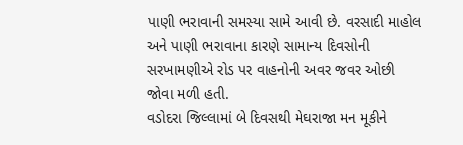પાણી ભરાવાની સમસ્યા સામે આવી છે. વરસાદી માહોલ અને પાણી ભરાવાના કારણે સામાન્ય દિવસોની સરખામણીએ રોડ પર વાહનોની અવર જવર ઓછી જોવા મળી હતી.
વડોદરા જિલ્લામાં બે દિવસથી મેઘરાજા મન મૂકીને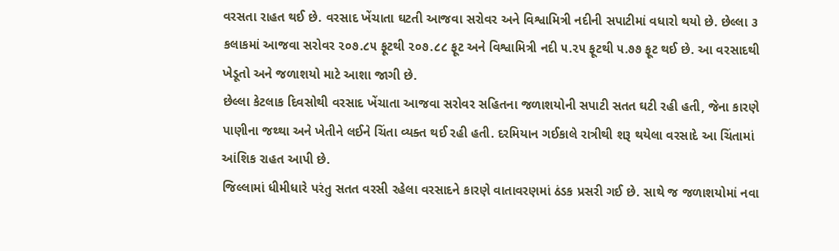વરસતા રાહત થઈ છે. વરસાદ ખેંચાતા ઘટતી આજવા સરોવર અને વિશ્વામિત્રી નદીની સપાટીમાં વધારો થયો છે. છેલ્લા ૩ કલાકમાં આજવા સરોવર ૨૦૭.૮૫ ફૂટથી ૨૦૭.૮૮ ફૂટ અને વિશ્વામિત્રી નદી ૫.૨૫ ફૂટથી ૫.૭૭ ફૂટ થઈ છે. આ વરસાદથી ખેડૂતો અને જળાશયો માટે આશા જાગી છે.
છેલ્લા કેટલાક દિવસોથી વરસાદ ખેંચાતા આજવા સરોવર સહિતના જળાશયોની સપાટી સતત ઘટી રહી હતી, જેના કારણે પાણીના જથ્થા અને ખેતીને લઈને ચિંતા વ્યક્ત થઈ રહી હતી. દરમિયાન ગઈકાલે રાત્રીથી શરૂ થયેલા વરસાદે આ ચિંતામાં આંશિક રાહત આપી છે.
જિલ્લામાં ધીમીધારે પરંતુ સતત વરસી રહેલા વરસાદને કારણે વાતાવરણમાં ઠંડક પ્રસરી ગઈ છે. સાથે જ જળાશયોમાં નવા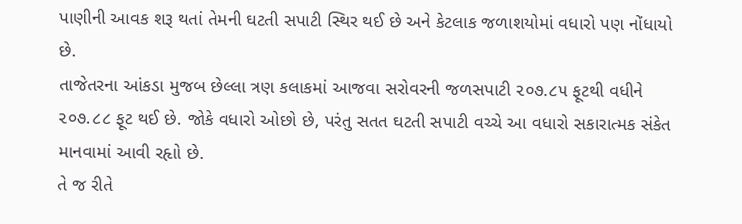પાણીની આવક શરૂ થતાં તેમની ઘટતી સપાટી સ્થિર થઈ છે અને કેટલાક જળાશયોમાં વધારો પણ નોંધાયો છે.
તાજેતરના આંકડા મુજબ છેલ્લા ત્રણ કલાકમાં આજવા સરોવરની જળસપાટી ૨૦૭.૮૫ ફૂટથી વધીને ૨૦૭.૮૮ ફૂટ થઈ છે. જોકે વધારો ઓછો છે, પરંતુ સતત ઘટતી સપાટી વચ્ચે આ વધારો સકારાત્મક સંકેત માનવામાં આવી રહૃાો છે.
તે જ રીતે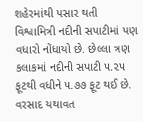શહેરમાંથી પસાર થતી વિશ્વામિત્રી નદીની સપાટીમાં પણ વધારો નોંધાયો છે. છેલ્લા ત્રણ કલાકમાં નદીની સપાટી ૫.૨૫ ફૂટથી વધીને ૫.૭૭ ફૂટ થઈ છે. વરસાદ યથાવત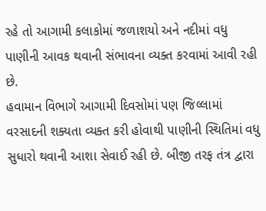રહે તો આગામી કલાકોમાં જળાશયો અને નદીમાં વધુ પાણીની આવક થવાની સંભાવના વ્યક્ત કરવામાં આવી રહી છે.
હવામાન વિભાગે આગામી દિવસોમાં પણ જિલ્લામાં વરસાદની શક્યતા વ્યક્ત કરી હોવાથી પાણીની સ્થિતિમાં વધુ સુધારો થવાની આશા સેવાઈ રહી છે. બીજી તરફ તંત્ર દ્વારા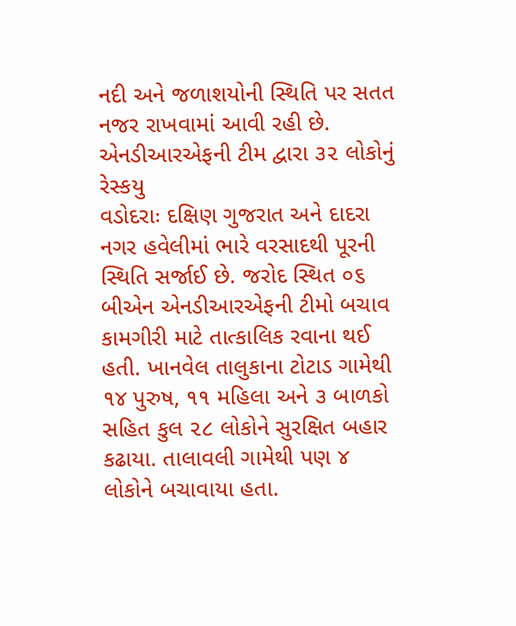નદી અને જળાશયોની સ્થિતિ પર સતત નજર રાખવામાં આવી રહી છે.
એનડીઆરએફની ટીમ દ્વારા ૩૨ લોકોનું રેસ્કયુ
વડોદરાઃ દક્ષિણ ગુજરાત અને દાદરા નગર હવેલીમાં ભારે વરસાદથી પૂરની સ્થિતિ સર્જાઈ છે. જરોદ સ્થિત ૦૬ બીએન એનડીઆરએફની ટીમો બચાવ કામગીરી માટે તાત્કાલિક રવાના થઈ હતી. ખાનવેલ તાલુકાના ટોટાડ ગામેથી ૧૪ પુરુષ, ૧૧ મહિલા અને ૩ બાળકો સહિત કુલ ૨૮ લોકોને સુરક્ષિત બહાર કઢાયા. તાલાવલી ગામેથી પણ ૪ લોકોને બચાવાયા હતા.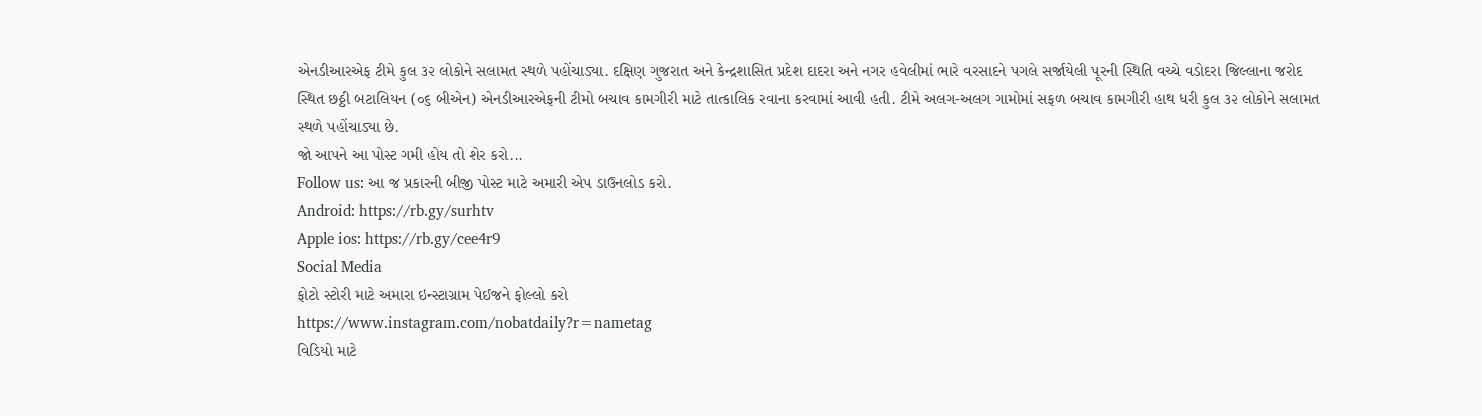એનડીઆરએફ ટીમે કુલ ૩૨ લોકોને સલામત સ્થળે પહોંચાડ્યા. દક્ષિણ ગુજરાત અને કેન્દ્રશાસિત પ્રદેશ દાદરા અને નગર હવેલીમાં ભારે વરસાદને પગલે સર્જાયેલી પૂરની સ્થિતિ વચ્ચે વડોદરા જિલ્લાના જરોદ સ્થિત છઠ્ઠી બટાલિયન (૦૬ બીએન) એનડીઆરએફની ટીમો બચાવ કામગીરી માટે તાત્કાલિક રવાના કરવામાં આવી હતી. ટીમે અલગ-અલગ ગામોમાં સફળ બચાવ કામગીરી હાથ ધરી કુલ ૩૨ લોકોને સલામત સ્થળે પહોંચાડ્યા છે.
જો આપને આ પોસ્ટ ગમી હોય તો શેર કરો...
Follow us: આ જ પ્રકારની બીજી પોસ્ટ માટે અમારી એપ ડાઉનલોડ કરો.
Android: https://rb.gy/surhtv
Apple ios: https://rb.gy/cee4r9
Social Media
ફોટો સ્ટોરી માટે અમારા ઇન્સ્ટાગ્રામ પેઈજને ફોલ્લો કરો
https://www.instagram.com/nobatdaily?r=nametag
વિડિયો માટે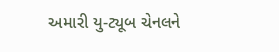અમારી યુ-ટ્યૂબ ચેનલને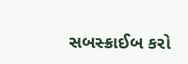સબસ્ક્રાઈબ કરો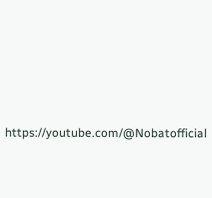https://youtube.com/@Nobatofficial